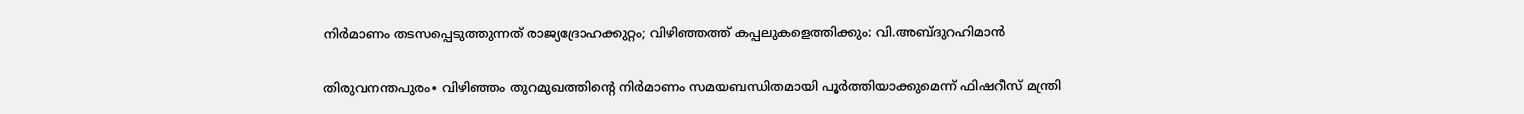നിർമാണം തടസപ്പെടുത്തുന്നത് രാജ്യദ്രോഹക്കുറ്റം; വിഴിഞ്ഞത്ത് കപ്പലുകളെത്തിക്കും: വി.അബ്ദുറഹിമാൻ

തിരുവനന്തപുരം∙ വിഴിഞ്ഞം തുറമുഖത്തിന്റെ നിർമാണം സമയബന്ധിതമായി പൂർത്തിയാക്കുമെന്ന് ഫിഷറീസ് മന്ത്രി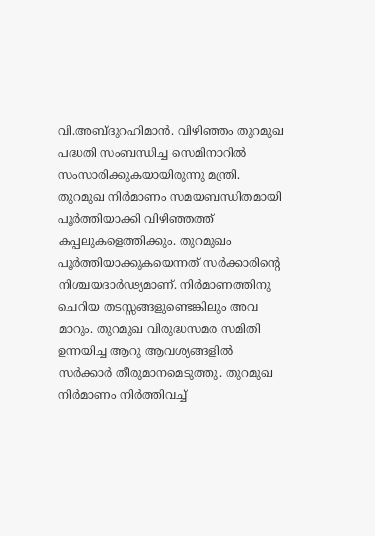വി.അബ്ദുറഹിമാൻ. വിഴിഞ്ഞം തുറമുഖ പദ്ധതി സംബന്ധിച്ച സെമിനാറിൽ സംസാരിക്കുകയായിരുന്നു മന്ത്രി. തുറമുഖ നിർമാണം സമയബന്ധിതമായി പൂർത്തിയാക്കി വിഴിഞ്ഞത്ത് കപ്പലുകളെത്തിക്കും. തുറമുഖം പൂർത്തിയാക്കുകയെന്നത് സർക്കാരിന്റെ നിശ്ചയദാർഢ്യമാണ്. നിർമാണത്തിനു ചെറിയ തടസ്സങ്ങളുണ്ടെങ്കിലും അവ മാറും. തുറമുഖ വിരുദ്ധസമര സമിതി ഉന്നയിച്ച ആറു ആവശ്യങ്ങളിൽ സർക്കാർ തീരുമാനമെടുത്തു. തുറമുഖ നിർമാണം നിർത്തിവച്ച്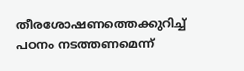തീരശോഷണത്തെക്കുറിച്ച് പഠനം നടത്തണമെന്ന്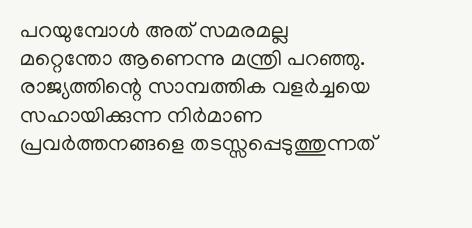പറയുമ്പോൾ അത് സമരമല്ല മറ്റെന്തോ ആണെന്നു മന്ത്രി പറഞ്ഞു.
രാജ്യത്തിന്റെ സാമ്പത്തിക വളർച്ചയെ സഹായിക്കുന്ന നിർമാണ പ്രവർത്തനങ്ങളെ തടസ്സപ്പെടുത്തുന്നത്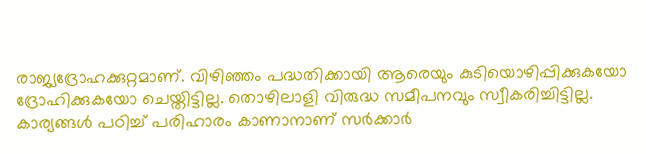രാജ്യദ്രോഹക്കുറ്റമാണ്. വിഴിഞ്ഞം പദ്ധതിക്കായി ആരെയും കുടിയൊഴിപ്പിക്കുകയോ ദ്രോഹിക്കുകയോ ചെയ്തിട്ടില്ല. തൊഴിലാളി വിരുദ്ധ സമീപനവും സ്വീകരിച്ചിട്ടില്ല. കാര്യങ്ങൾ പഠിച്ച് പരിഹാരം കാണാനാണ് സർക്കാർ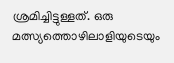ശ്രമിച്ചിട്ടുള്ളത്. ഒരു മത്സ്യത്തൊഴിലാളിയുടെയും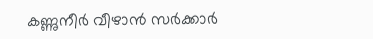കണ്ണുനീർ വീഴാൻ സർക്കാർ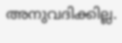അനുവദിക്കില്ല.